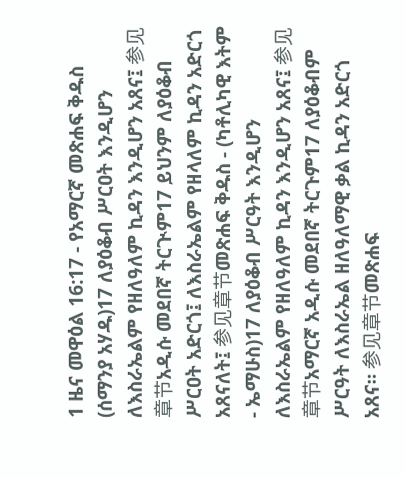1 ዜና መዋዕል 16:17 - የአማርኛ መጽሐፍ ቅዱስ (ሰማንያ አሃዱ)17 ለያዕቆብ ሥርዐት እንዲሆን ለእስራኤልም የዘለዓለም ኪዳን እንዲሆን አጸና፤ 参见章节አዲሱ መደበኛ ትርጒም17 ይህንም ለያዕቆብ ሥርዐት አድርጎ፤ ለእስራኤልም የዘላለም ኪዳን አድርጎ አጸናለት፤ 参见章节መጽሐፍ ቅዱስ - (ካቶሊካዊ እትም - ኤማሁስ)17 ለያዕቆብ ሥርዓት እንዲሆን ለእስራኤልም የዘለዓለም ኪዳን እንዲሆን አጸና፤ 参见章节አማርኛ አዲሱ መደበኛ ትርጉም17 ለያዕቆብም ሥርዓት ለእስራኤል ዘለዓለማዊ ቃል ኪዳን አድርጎ አጸና። 参见章节መጽሐፍ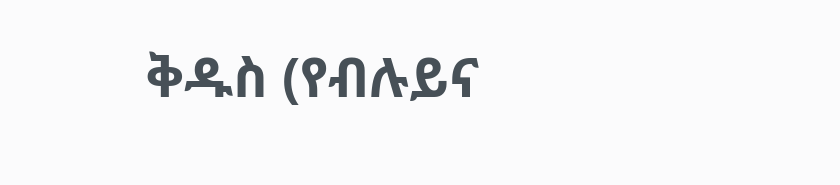ቅዱስ (የብሉይና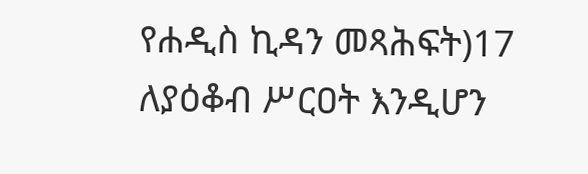የሐዲስ ኪዳን መጻሕፍት)17 ለያዕቆብ ሥርዐት እንዲሆን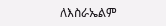ለእስራኤልም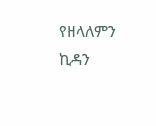የዘላለምን ኪዳን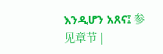እንዲሆን አጸና፤ 参见章节 |